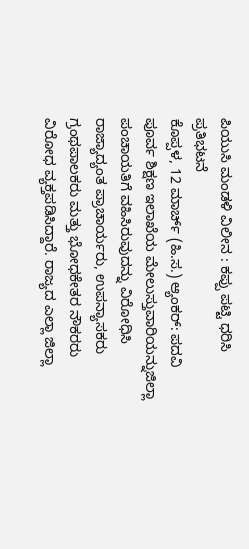ಪಿಯುಸಿ ಮಂಡಳಿ ವಿಲೀನ : ಕಪ್ಪು ಪಟ್ಟಿ ಧರಿಸಿ ಪ್ರತಿಭಟನೆ
ಕೊಪ್ಪಳ, 12 ಮಾರ್ಚ್ (ಹಿ.ಸ.) ಆ್ಯಂಕರ್: ಪದವಿ ಪೂರ್ವ ಶಿಕ್ಷಣ ಇಲಾಖೆಯ ಮೇಲುಸ್ತುವಾರಿಯನ್ನುಜಿಲ್ಲಾ ಪಂಚಾಯತಿಗೆ ವಹಿಸಿರುವುದನ್ನು ವಿರೋಧಿಸಿ ರಾಜ್ಯಾದ್ಯಂತ ಪ್ರಾಚಾರ್ಯರು, ಉಪನ್ಯಾಸಕರು ಗ್ರಂಥಪಾಲಕರು ಮತ್ತು ಭೋಧಕೇತರ ನೌಕರರು ವಿರೋಧ ವ್ಯಕ್ತಪಡಿಸಿದ್ದಾರೆ. ರಾಜ್ಯದ ಎಲ್ಲಾ ಜಿಲ್ಲಾ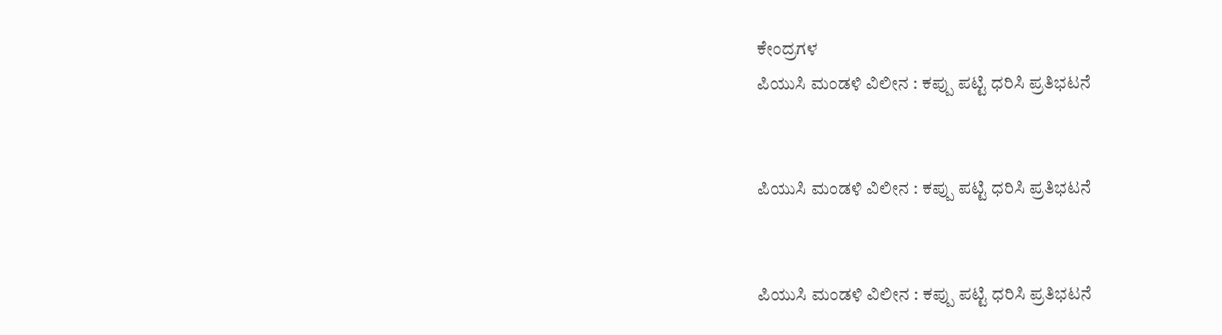ಕೇಂದ್ರಗಳ
ಪಿಯುಸಿ ಮಂಡಳಿ ವಿಲೀನ : ಕಪ್ಪು ಪಟ್ಟಿ ಧರಿಸಿ ಪ್ರತಿಭಟನೆ


ಪಿಯುಸಿ ಮಂಡಳಿ ವಿಲೀನ : ಕಪ್ಪು ಪಟ್ಟಿ ಧರಿಸಿ ಪ್ರತಿಭಟನೆ


ಪಿಯುಸಿ ಮಂಡಳಿ ವಿಲೀನ : ಕಪ್ಪು ಪಟ್ಟಿ ಧರಿಸಿ ಪ್ರತಿಭಟನೆ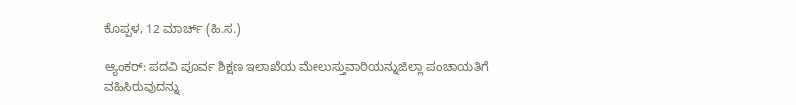ಕೊಪ್ಪಳ, 12 ಮಾರ್ಚ್ (ಹಿ.ಸ.)

ಆ್ಯಂಕರ್: ಪದವಿ ಪೂರ್ವ ಶಿಕ್ಷಣ ಇಲಾಖೆಯ ಮೇಲುಸ್ತುವಾರಿಯನ್ನುಜಿಲ್ಲಾ ಪಂಚಾಯತಿಗೆ ವಹಿಸಿರುವುದನ್ನು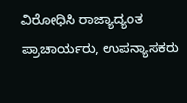ವಿರೋಧಿಸಿ ರಾಜ್ಯಾದ್ಯಂತ ಪ್ರಾಚಾರ್ಯರು, ಉಪನ್ಯಾಸಕರು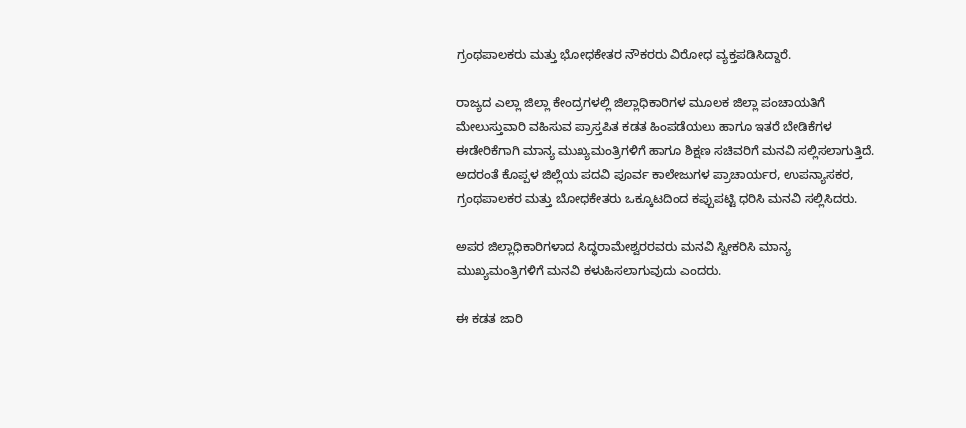ಗ್ರಂಥಪಾಲಕರು ಮತ್ತು ಭೋಧಕೇತರ ನೌಕರರು ವಿರೋಧ ವ್ಯಕ್ತಪಡಿಸಿದ್ದಾರೆ.

ರಾಜ್ಯದ ಎಲ್ಲಾ ಜಿಲ್ಲಾ ಕೇಂದ್ರಗಳಲ್ಲಿ ಜಿಲ್ಲಾಧಿಕಾರಿಗಳ ಮೂಲಕ ಜಿಲ್ಲಾ ಪಂಚಾಯತಿಗೆ ಮೇಲುಸ್ತುವಾರಿ ವಹಿಸುವ ಪ್ರಾಸ್ತಪಿತ ಕಡತ ಹಿಂಪಡೆಯಲು ಹಾಗೂ ಇತರೆ ಬೇಡಿಕೆಗಳ ಈಡೇರಿಕೆಗಾಗಿ ಮಾನ್ಯ ಮುಖ್ಯಮಂತ್ರಿಗಳಿಗೆ ಹಾಗೂ ಶಿಕ್ಷಣ ಸಚಿವರಿಗೆ ಮನವಿ ಸಲ್ಲಿಸಲಾಗುತ್ತಿದೆ. ಅದರಂತೆ ಕೊಪ್ಪಳ ಜಿಲ್ಲೆಯ ಪದವಿ ಪೂರ್ವ ಕಾಲೇಜುಗಳ ಪ್ರಾಚಾರ್ಯರ, ಉಪನ್ಯಾಸಕರ, ಗ್ರಂಥಪಾಲಕರ ಮತ್ತು ಬೋಧಕೇತರು ಒಕ್ಕೂಟದಿಂದ ಕಪ್ಪುಪಟ್ಟಿ ಧರಿಸಿ ಮನವಿ ಸಲ್ಲಿಸಿದರು.

ಅಪರ ಜಿಲ್ಲಾಧಿಕಾರಿಗಳಾದ ಸಿದ್ಧರಾಮೇಶ್ವರರವರು ಮನವಿ ಸ್ವೀಕರಿಸಿ ಮಾನ್ಯ ಮುಖ್ಯಮಂತ್ರಿಗಳಿಗೆ ಮನವಿ ಕಳುಹಿಸಲಾಗುವುದು ಎಂದರು.

ಈ ಕಡತ ಜಾರಿ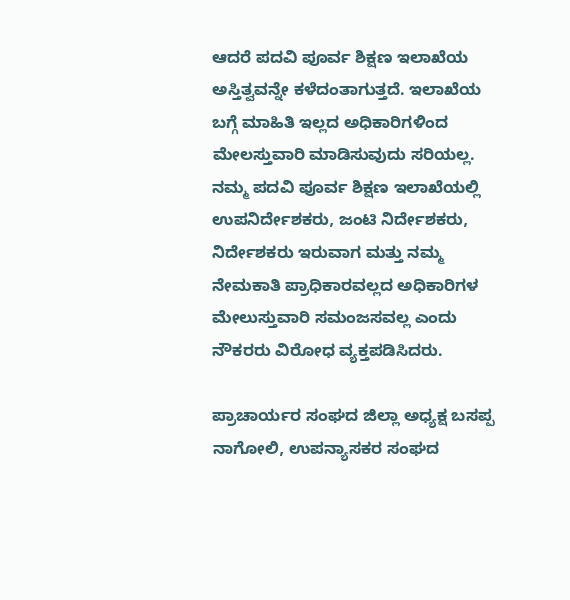ಆದರೆ ಪದವಿ ಪೂರ್ವ ಶಿಕ್ಷಣ ಇಲಾಖೆಯ ಅಸ್ತಿತ್ವವನ್ನೇ ಕಳೆದಂತಾಗುತ್ತದೆ. ಇಲಾಖೆಯ ಬಗ್ಗೆ ಮಾಹಿತಿ ಇಲ್ಲದ ಅಧಿಕಾರಿಗಳಿಂದ ಮೇಲಸ್ತುವಾರಿ ಮಾಡಿಸುವುದು ಸರಿಯಲ್ಲ. ನಮ್ಮ ಪದವಿ ಪೂರ್ವ ಶಿಕ್ಷಣ ಇಲಾಖೆಯಲ್ಲಿ ಉಪನಿರ್ದೇಶಕರು, ಜಂಟಿ ನಿರ್ದೇಶಕರು, ನಿರ್ದೇಶಕರು ಇರುವಾಗ ಮತ್ತು ನಮ್ಮ ನೇಮಕಾತಿ ಪ್ರಾಧಿಕಾರವಲ್ಲದ ಅಧಿಕಾರಿಗಳ ಮೇಲುಸ್ತುವಾರಿ ಸಮಂಜಸವಲ್ಲ ಎಂದು ನೌಕರರು ವಿರೋಧ ವ್ಯಕ್ತಪಡಿಸಿದರು.

ಪ್ರಾಚಾರ್ಯರ ಸಂಘದ ಜಿಲ್ಲಾ ಅಧ್ಯಕ್ಷ ಬಸಪ್ಪ ನಾಗೋಲಿ, ಉಪನ್ಯಾಸಕರ ಸಂಘದ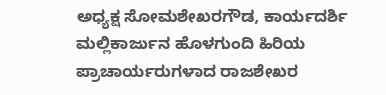ಅಧ್ಯಕ್ಷ ಸೋಮಶೇಖರಗೌಡ, ಕಾರ್ಯದರ್ಶಿ ಮಲ್ಲಿಕಾರ್ಜುನ ಹೊಳಗುಂದಿ ಹಿರಿಯ ಪ್ರಾಚಾರ್ಯರುಗಳಾದ ರಾಜಶೇಖರ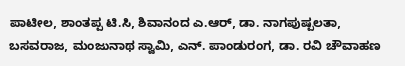ಪಾಟೀಲ, ಶಾಂತಪ್ಪ ಟಿ.ಸಿ, ಶಿವಾನಂದ ಎ.ಆರ್, ಡಾ. ನಾಗಪುಷ್ಪಲತಾ, ಬಸವರಾಜ, ಮಂಜುನಾಥ ಸ್ವಾಮಿ, ಎನ್. ಪಾಂಡುರಂಗ, ಡಾ. ರವಿ ಚೌವಾಹಣ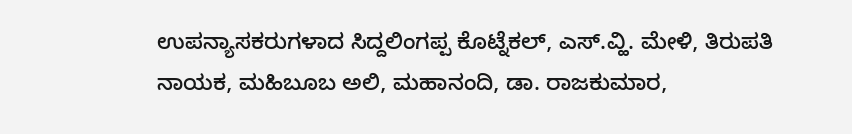ಉಪನ್ಯಾಸಕರುಗಳಾದ ಸಿದ್ದಲಿಂಗಪ್ಪ ಕೊಟ್ನೆಕಲ್, ಎಸ್.ವ್ಹಿ. ಮೇಳಿ, ತಿರುಪತಿ ನಾಯಕ, ಮಹಿಬೂಬ ಅಲಿ, ಮಹಾನಂದಿ, ಡಾ. ರಾಜಕುಮಾರ,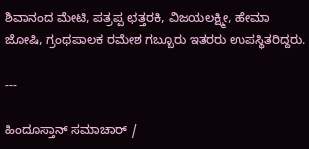ಶಿವಾನಂದ ಮೇಟಿ, ಪತ್ರಪ್ಪ ಛತ್ತರಕಿ, ವಿಜಯಲಕ್ಷ್ಮೀ, ಹೇಮಾ ಜೋಷಿ, ಗ್ರಂಥಪಾಲಕ ರಮೇಶ ಗಬ್ಬೂರು ಇತರರು ಉಪಸ್ಥಿತರಿದ್ದರು.

---

ಹಿಂದೂಸ್ತಾನ್ ಸಮಾಚಾರ್ /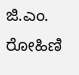ಜಿ.ಎಂ. ರೋಹಿಣಿ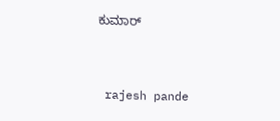ಕುಮಾರ್


 rajesh pande